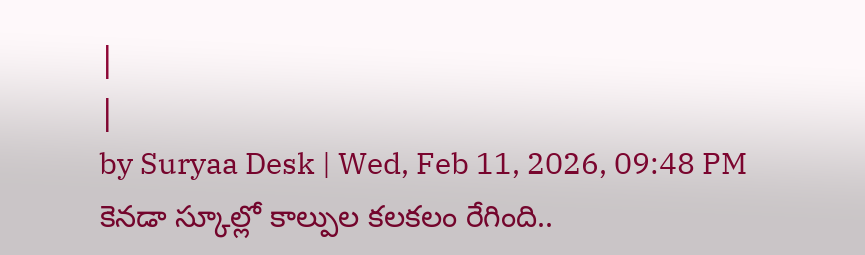|
|
by Suryaa Desk | Wed, Feb 11, 2026, 09:48 PM
కెనడా స్కూల్లో కాల్పుల కలకలం రేగింది..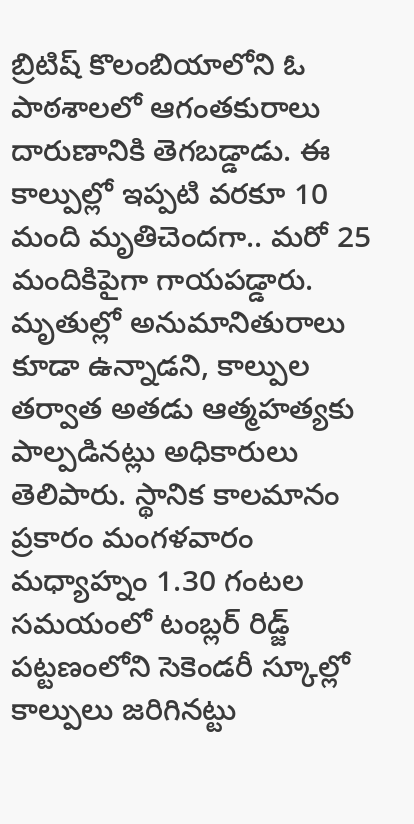బ్రిటిష్ కొలంబియాలోని ఓ పాఠశాలలో ఆగంతకురాలు దారుణానికి తెగబడ్డాడు. ఈ కాల్పుల్లో ఇప్పటి వరకూ 10 మంది మృతిచెందగా.. మరో 25 మందికిపైగా గాయపడ్డారు. మృతుల్లో అనుమానితురాలు కూడా ఉన్నాడని, కాల్పుల తర్వాత అతడు ఆత్మహత్యకు పాల్పడినట్లు అధికారులు తెలిపారు. స్థానిక కాలమానం ప్రకారం మంగళవారం మధ్యాహ్నం 1.30 గంటల సమయంలో టంబ్లర్ రిడ్జ్ పట్టణంలోని సెకెండరీ స్కూల్లో కాల్పులు జరిగినట్టు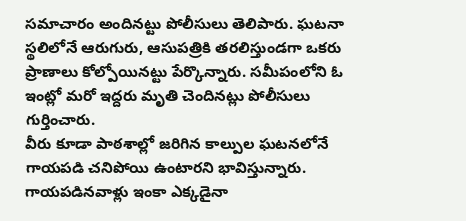సమాచారం అందినట్టు పోలీసులు తెలిపారు. ఘటనా స్థలిలోనే ఆరుగురు, ఆసుపత్రికి తరలిస్తుండగా ఒకరు ప్రాణాలు కోల్పోయినట్టు పేర్కొన్నారు. సమీపంలోని ఓ ఇంట్లో మరో ఇద్దరు మృతి చెందినట్లు పోలీసులు గుర్తించారు.
వీరు కూడా పాఠశాల్లో జరిగిన కాల్పుల ఘటనలోనే గాయపడి చనిపోయి ఉంటారని భావిస్తున్నారు. గాయపడినవాళ్లు ఇంకా ఎక్కడైనా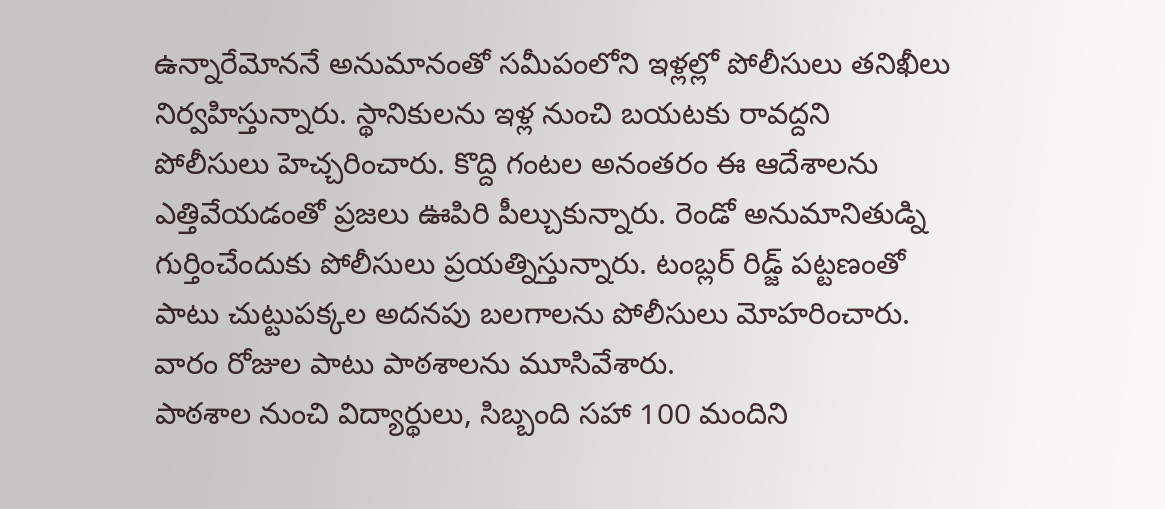ఉన్నారేమోననే అనుమానంతో సమీపంలోని ఇళ్లల్లో పోలీసులు తనిఖీలు నిర్వహిస్తున్నారు. స్థానికులను ఇళ్ల నుంచి బయటకు రావద్దని పోలీసులు హెచ్చరించారు. కొద్ది గంటల అనంతరం ఈ ఆదేశాలను ఎత్తివేయడంతో ప్రజలు ఊపిరి పీల్చుకున్నారు. రెండో అనుమానితుడ్ని గుర్తించేందుకు పోలీసులు ప్రయత్నిస్తున్నారు. టంబ్లర్ రిడ్జ్ పట్టణంతో పాటు చుట్టుపక్కల అదనపు బలగాలను పోలీసులు మోహరించారు. వారం రోజుల పాటు పాఠశాలను మూసివేశారు.
పాఠశాల నుంచి విద్యార్థులు, సిబ్బంది సహా 100 మందిని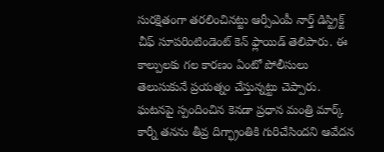సురక్షితంగా తరలించినట్టు ఆర్సీఎంపీ నార్త్ డిస్ట్రిక్ట్ చీఫ్ సూపరింటిండెంట్ కెన్ ఫ్లాయిడ్ తెలిపారు. ఈ కాల్పులకు గల కారణం ఏంటో పోలీసులు తెలుసుకునే ప్రయత్నం చేస్తున్నట్టు చెప్పారు. ఘటనపై స్పందించిన కెనడా ప్రధాన మంత్రి మార్క్ కార్నీ తనను తీవ్ర దిగ్భ్రాంతికి గురిచేసిందని ఆవేదన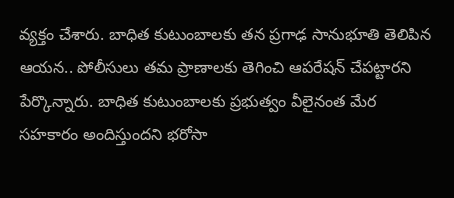వ్యక్తం చేశారు. బాధిత కుటుంబాలకు తన ప్రగాఢ సానుభూతి తెలిపిన ఆయన.. పోలీసులు తమ ప్రాణాలకు తెగించి ఆపరేషన్ చేపట్టారని పేర్కొన్నారు. బాధిత కుటుంబాలకు ప్రభుత్వం వీలైనంత మేర సహకారం అందిస్తుందని భరోసా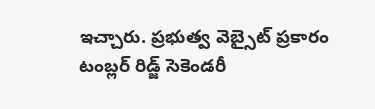ఇచ్చారు. ప్రభుత్వ వెబ్సైట్ ప్రకారం టంబ్లర్ రిడ్జ్ సెకెండరీ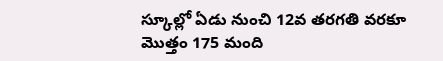స్కూల్లో ఏడు నుంచి 12వ తరగతి వరకూ మొత్తం 175 మంది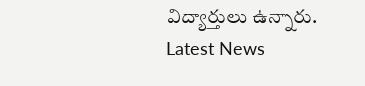విద్యార్తులు ఉన్నారు.
Latest News